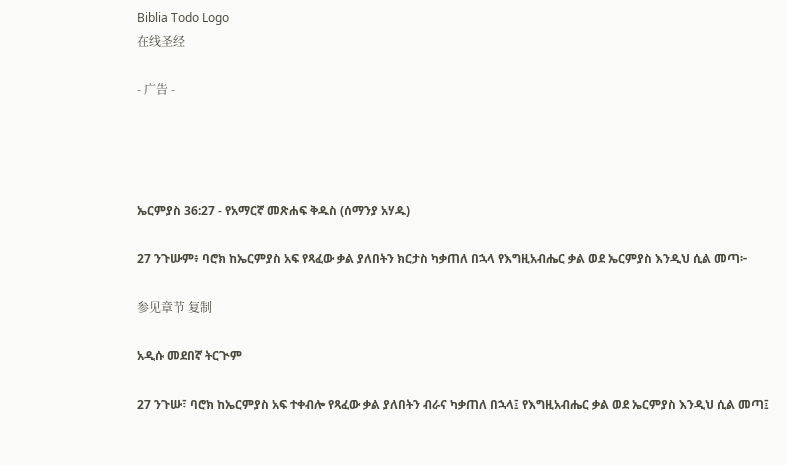Biblia Todo Logo
在线圣经

- 广告 -




ኤርምያስ 36:27 - የአማርኛ መጽሐፍ ቅዱስ (ሰማንያ አሃዱ)

27 ንጉሡም፥ ባሮክ ከኤርምያስ አፍ የጻፈው ቃል ያለበትን ክርታስ ካቃጠለ በኋላ የእግዚአብሔር ቃል ወደ ኤርምያስ እንዲህ ሲል መጣ፦

参见章节 复制

አዲሱ መደበኛ ትርጒም

27 ንጉሡ፣ ባሮክ ከኤርምያስ አፍ ተቀብሎ የጻፈው ቃል ያለበትን ብራና ካቃጠለ በኋላ፤ የእግዚአብሔር ቃል ወደ ኤርምያስ እንዲህ ሲል መጣ፤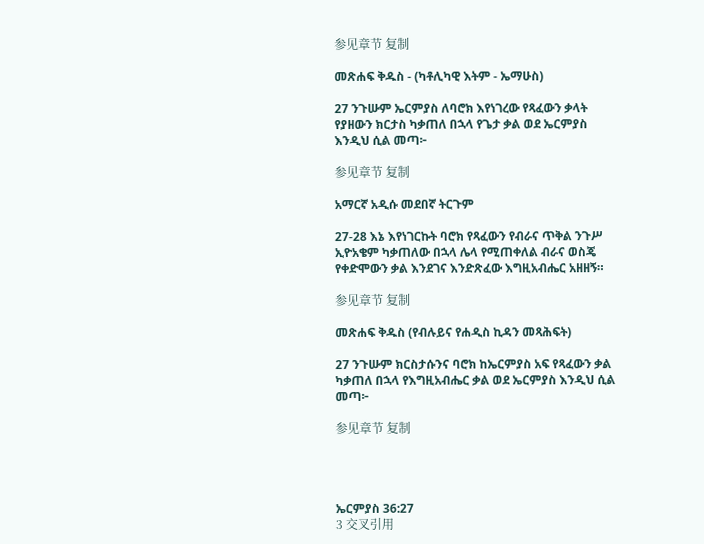参见章节 复制

መጽሐፍ ቅዱስ - (ካቶሊካዊ እትም - ኤማሁስ)

27 ንጉሡም ኤርምያስ ለባሮክ እየነገረው የጻፈውን ቃላት የያዘውን ክርታስ ካቃጠለ በኋላ የጌታ ቃል ወደ ኤርምያስ እንዲህ ሲል መጣ፦

参见章节 复制

አማርኛ አዲሱ መደበኛ ትርጉም

27-28 እኔ እየነገርኩት ባሮክ የጻፈውን የብራና ጥቅል ንጉሥ ኢዮአቄም ካቃጠለው በኋላ ሌላ የሚጠቀለል ብራና ወስጄ የቀድሞውን ቃል እንደገና እንድጽፈው እግዚአብሔር አዘዘኝ።

参见章节 复制

መጽሐፍ ቅዱስ (የብሉይና የሐዲስ ኪዳን መጻሕፍት)

27 ንጉሡም ክርስታሱንና ባሮክ ከኤርምያስ አፍ የጻፈውን ቃል ካቃጠለ በኋላ የእግዚአብሔር ቃል ወደ ኤርምያስ እንዲህ ሲል መጣ፦

参见章节 复制




ኤርምያስ 36:27
3 交叉引用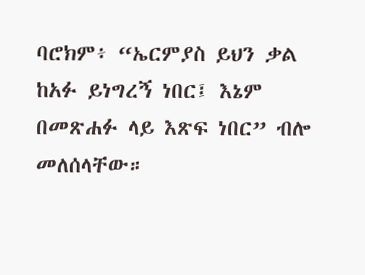ባሮክም፥ “ኤርምያስ ይህን ቃል ከአፉ ይነግረኝ ነበር፤ እኔም በመጽሐፉ ላይ እጽፍ ነበር” ብሎ መለሰላቸው።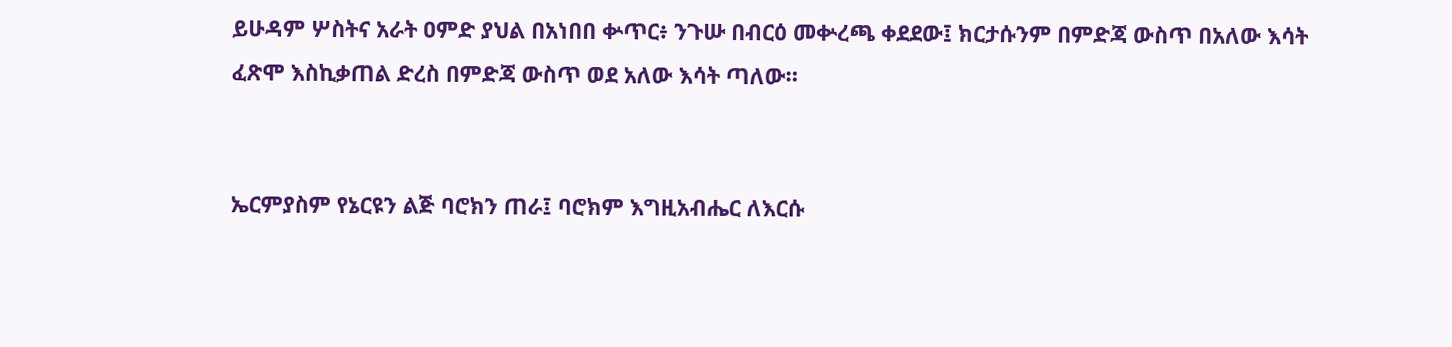ይሁዳም ሦስትና አራት ዐምድ ያህል በአነበበ ቍጥር፥ ንጉሡ በብርዕ መቍረጫ ቀደደው፤ ክርታሱንም በምድጃ ውስጥ በአለው እሳት ፈጽሞ እስኪቃጠል ድረስ በምድጃ ውስጥ ወደ አለው እሳት ጣለው።


ኤርምያስም የኔርዩን ልጅ ባሮክን ጠራ፤ ባሮክም እግዚአብሔር ለእርሱ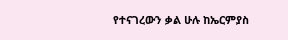የተናገረውን ቃል ሁሉ ከኤርምያስ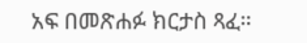አፍ በመጽሐፉ ክርታስ ጻፈ።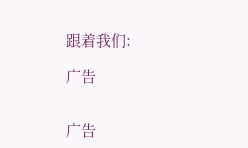跟着我们:

广告


广告